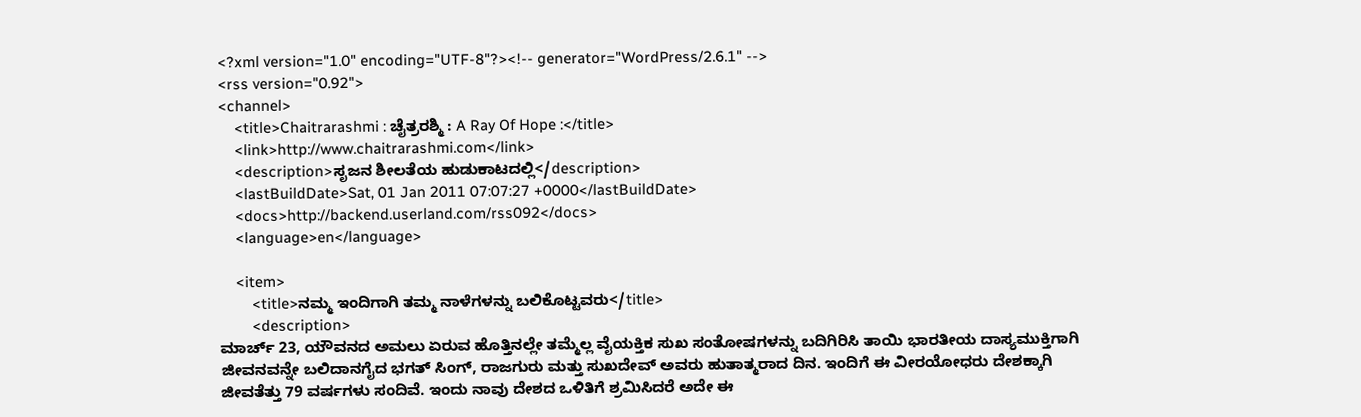<?xml version="1.0" encoding="UTF-8"?><!-- generator="WordPress/2.6.1" -->
<rss version="0.92">
<channel>
    <title>Chaitrarashmi : ಚೈತ್ರರಶ್ಮಿ : A Ray Of Hope :</title>
    <link>http://www.chaitrarashmi.com</link>
    <description>ಸೃಜನ ಶೀಲತೆಯ ಹುಡುಕಾಟದಲ್ಲಿ</description>
    <lastBuildDate>Sat, 01 Jan 2011 07:07:27 +0000</lastBuildDate>
    <docs>http://backend.userland.com/rss092</docs>
    <language>en</language>

    <item>
        <title>ನಮ್ಮ ಇಂದಿಗಾಗಿ ತಮ್ಮ ನಾಳೆಗಳನ್ನು ಬಲಿಕೊಟ್ಟವರು</title>
        <description>
ಮಾರ್ಚ್ 23, ಯೌವನದ ಅಮಲು ಏರುವ ಹೊತ್ತಿನಲ್ಲೇ ತಮ್ಮೆಲ್ಲ ವೈಯಕ್ತಿಕ ಸುಖ ಸಂತೋಷಗಳನ್ನು ಬದಿಗಿರಿಸಿ ತಾಯಿ ಭಾರತೀಯ ದಾಸ್ಯಮುಕ್ತಿಗಾಗಿ ಜೀವನವನ್ನೇ ಬಲಿದಾನಗೈದ ಭಗತ್ ಸಿಂಗ್, ರಾಜಗುರು ಮತ್ತು ಸುಖದೇವ್ ಅವರು ಹುತಾತ್ಮರಾದ ದಿನ. ಇಂದಿಗೆ ಈ ವೀರಯೋಧರು ದೇಶಕ್ಕಾಗಿ ಜೀವತೆತ್ತು 79 ವರ್ಷಗಳು ಸಂದಿವೆ. ಇಂದು ನಾವು ದೇಶದ ಒಳಿತಿಗೆ ಶ್ರಮಿಸಿದರೆ ಅದೇ ಈ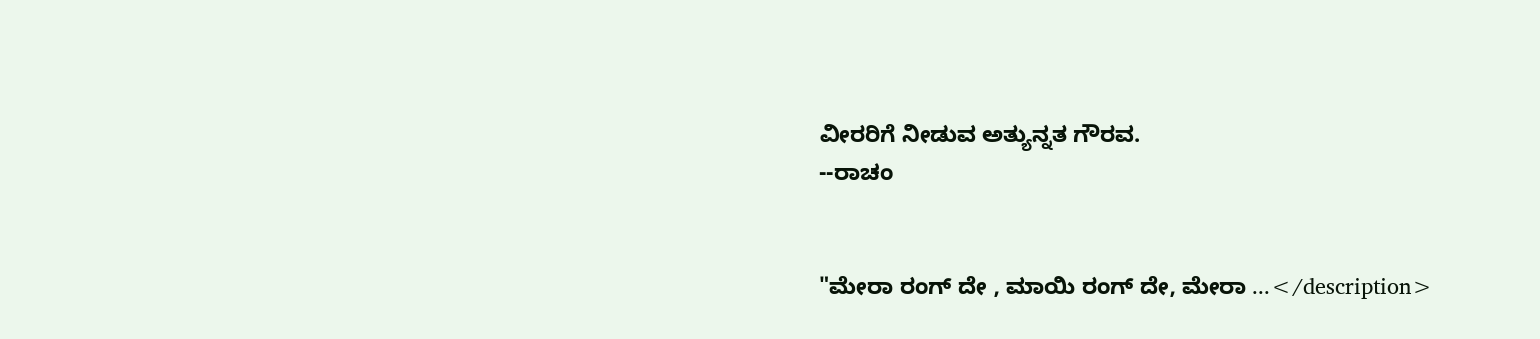ವೀರರಿಗೆ ನೀಡುವ ಅತ್ಯುನ್ನತ ಗೌರವ.
--ರಾಚಂ


"ಮೇರಾ ರಂಗ್ ದೇ , ಮಾಯಿ ರಂಗ್ ದೇ, ಮೇರಾ ...</description>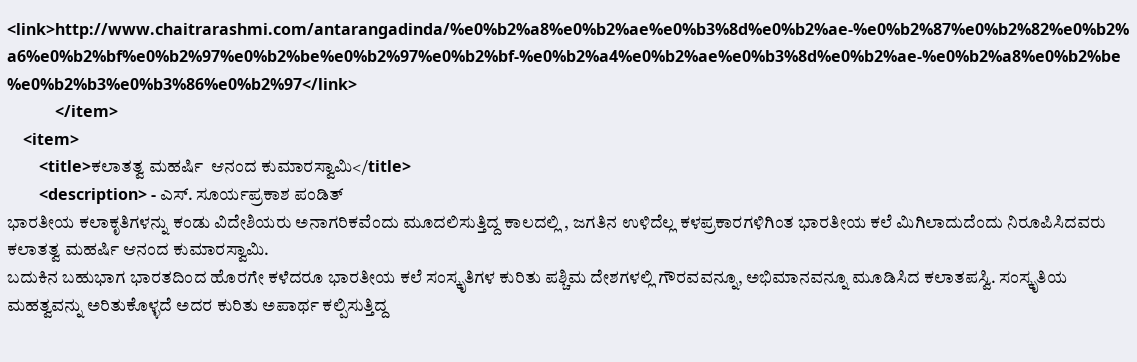<link>http://www.chaitrarashmi.com/antarangadinda/%e0%b2%a8%e0%b2%ae%e0%b3%8d%e0%b2%ae-%e0%b2%87%e0%b2%82%e0%b2%a6%e0%b2%bf%e0%b2%97%e0%b2%be%e0%b2%97%e0%b2%bf-%e0%b2%a4%e0%b2%ae%e0%b3%8d%e0%b2%ae-%e0%b2%a8%e0%b2%be%e0%b2%b3%e0%b3%86%e0%b2%97</link>
            </item>
    <item>
        <title>ಕಲಾತತ್ವ ಮಹರ್ಷಿ  ಆನಂದ ಕುಮಾರಸ್ವಾಮಿ</title>
        <description> - ಎಸ್. ಸೂರ್ಯಪ್ರಕಾಶ ಪಂಡಿತ್
ಭಾರತೀಯ ಕಲಾಕೃತಿಗಳನ್ನು ಕಂಡು ವಿದೇಶಿಯರು ಅನಾಗರಿಕವೆಂದು ಮೂದಲಿಸುತ್ತಿದ್ದ ಕಾಲದಲ್ಲಿ , ಜಗತಿನ ಉಳಿದೆಲ್ಲ ಕಳಪ್ರಕಾರಗಳಿಗಿಂತ ಭಾರತೀಯ ಕಲೆ ಮಿಗಿಲಾದುದೆಂದು ನಿರೂಪಿಸಿದವರು ಕಲಾತತ್ವ ಮಹರ್ಷಿ ಆನಂದ ಕುಮಾರಸ್ವಾಮಿ.
ಬದುಕಿನ ಬಹುಭಾಗ ಭಾರತದಿಂದ ಹೊರಗೇ ಕಳೆದರೂ ಭಾರತೀಯ ಕಲೆ ಸಂಸ್ಕೃತಿಗಳ ಕುರಿತು ಪಶ್ಚಿಮ ದೇಶಗಳಲ್ಲಿ ಗೌರವವನ್ನೂ, ಅಭಿಮಾನವನ್ನೂ ಮೂಡಿಸಿದ ಕಲಾತಪಸ್ವಿ. ಸಂಸ್ಕೃತಿಯ ಮಹತ್ವವನ್ನು ಅರಿತುಕೊಳ್ಳದೆ ಅದರ ಕುರಿತು ಅಪಾರ್ಥ ಕಲ್ಪಿಸುತ್ತಿದ್ದ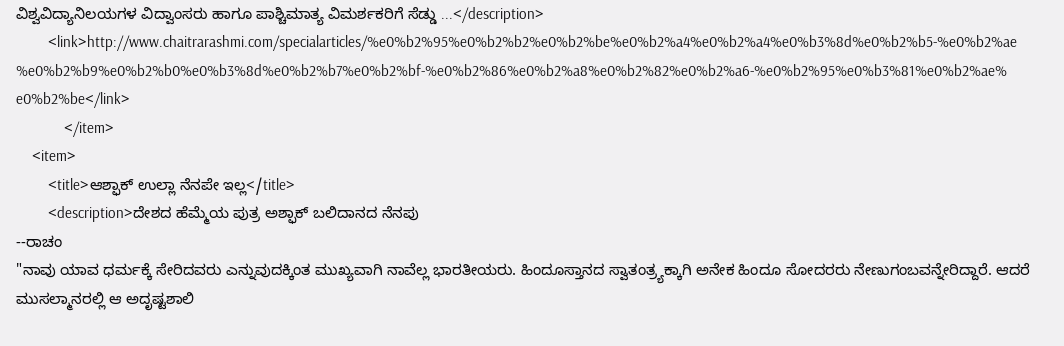ವಿಶ್ವವಿದ್ಯಾನಿಲಯಗಳ ವಿದ್ವಾಂಸರು ಹಾಗೂ ಪಾಶ್ಚಿಮಾತ್ಯ ವಿಮರ್ಶಕರಿಗೆ ಸೆಡ್ಡು ...</description>
        <link>http://www.chaitrarashmi.com/specialarticles/%e0%b2%95%e0%b2%b2%e0%b2%be%e0%b2%a4%e0%b2%a4%e0%b3%8d%e0%b2%b5-%e0%b2%ae%e0%b2%b9%e0%b2%b0%e0%b3%8d%e0%b2%b7%e0%b2%bf-%e0%b2%86%e0%b2%a8%e0%b2%82%e0%b2%a6-%e0%b2%95%e0%b3%81%e0%b2%ae%e0%b2%be</link>
            </item>
    <item>
        <title>ಆಶ್ಫಾಕ್ ಉಲ್ಲಾ ನೆನಪೇ ಇಲ್ಲ</title>
        <description>ದೇಶದ ಹೆಮ್ಮೆಯ ಪುತ್ರ ಅಶ್ಫಾಕ್ ಬಲಿದಾನದ ನೆನಪು
--ರಾಚಂ
"ನಾವು ಯಾವ ಧರ್ಮಕ್ಕೆ ಸೇರಿದವರು ಎನ್ನುವುದಕ್ಕಿಂತ ಮುಖ್ಯವಾಗಿ ನಾವೆಲ್ಲ ಭಾರತೀಯರು. ಹಿಂದೂಸ್ತಾನದ ಸ್ವಾತಂತ್ರ್ಯಕ್ಕಾಗಿ ಅನೇಕ ಹಿಂದೂ ಸೋದರರು ನೇಣುಗಂಬವನ್ನೇರಿದ್ದಾರೆ. ಆದರೆ ಮುಸಲ್ಮಾನರಲ್ಲಿ ಆ ಅದೃಷ್ಟಶಾಲಿ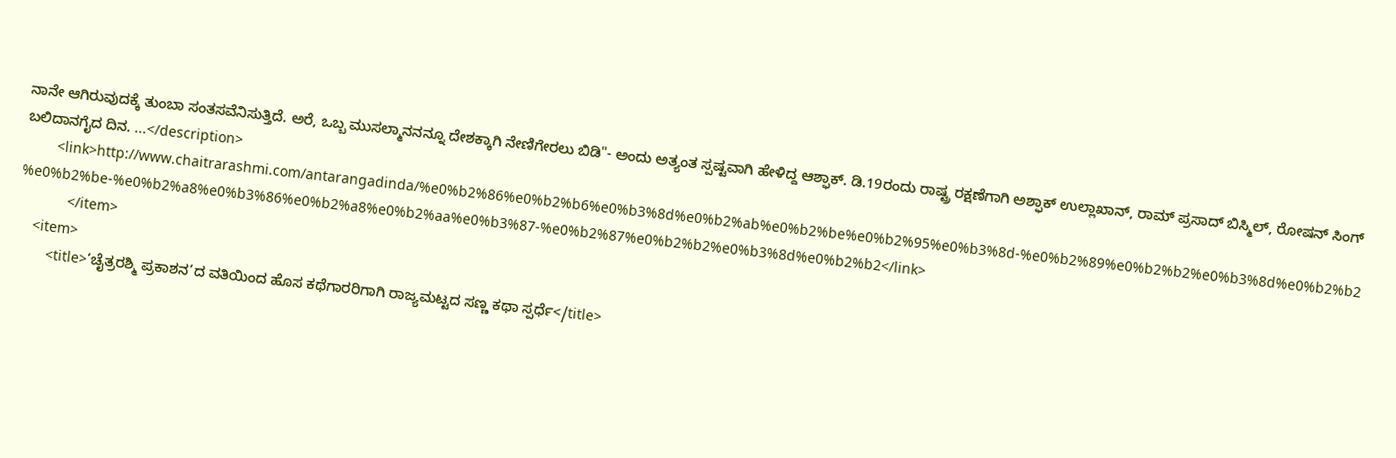ನಾನೇ ಆಗಿರುವುದಕ್ಕೆ ತುಂಬಾ ಸಂತಸವೆನಿಸುತ್ತಿದೆ. ಅರೆ, ಒಬ್ಬ ಮುಸಲ್ಮಾನನನ್ನೂ ದೇಶಕ್ಕಾಗಿ ನೇಣಿಗೇರಲು ಬಿಡಿ"- ಅಂದು ಅತ್ಯಂತ ಸ್ಪಷ್ಟವಾಗಿ ಹೇಳಿದ್ದ ಆಶ್ಫಾಕ್. ಡಿ.19ರಂದು ರಾಷ್ಟ್ರ ರಕ್ಷಣೆಗಾಗಿ ಅಶ್ಫಾಕ್ ಉಲ್ಲಾಖಾನ್, ರಾಮ್ ಪ್ರಸಾದ್ ಬಿಸ್ಮಿಲ್, ರೋಷನ್ ಸಿಂಗ್ ಬಲಿದಾನಗೈದ ದಿನ. ...</description>
        <link>http://www.chaitrarashmi.com/antarangadinda/%e0%b2%86%e0%b2%b6%e0%b3%8d%e0%b2%ab%e0%b2%be%e0%b2%95%e0%b3%8d-%e0%b2%89%e0%b2%b2%e0%b3%8d%e0%b2%b2%e0%b2%be-%e0%b2%a8%e0%b3%86%e0%b2%a8%e0%b2%aa%e0%b3%87-%e0%b2%87%e0%b2%b2%e0%b3%8d%e0%b2%b2</link>
            </item>
    <item>
        <title>‘ಚೈತ್ರರಶ್ಮಿ ಪ್ರಕಾಶನ’ದ ವತಿಯಿಂದ ಹೊಸ ಕಥೆಗಾರರಿಗಾಗಿ ರಾಜ್ಯಮಟ್ಟದ ಸಣ್ಣ ಕಥಾ ಸ್ಪರ್ಧೆ</title>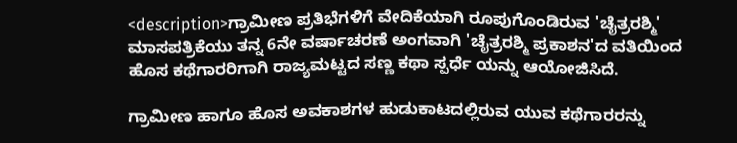<description>ಗ್ರಾಮೀಣ ಪ್ರತಿಭೆಗಳಿಗೆ ವೇದಿಕೆಯಾಗಿ ರೂಪುಗೊಂಡಿರುವ 'ಚೈತ್ರರಶ್ಮಿ' ಮಾಸಪತ್ರಿಕೆಯು ತನ್ನ 6ನೇ ವರ್ಷಾಚರಣೆ ಅಂಗವಾಗಿ 'ಚೈತ್ರರಶ್ಮಿ ಪ್ರಕಾಶನ'ದ ವತಿಯಿಂದ ಹೊಸ ಕಥೆಗಾರರಿಗಾಗಿ ರಾಜ್ಯಮಟ್ಟದ ಸಣ್ಣ ಕಥಾ ಸ್ಪರ್ಧೆ ಯನ್ನು ಆಯೋಜಿಸಿದೆ.

ಗ್ರಾಮೀಣ ಹಾಗೂ ಹೊಸ ಅವಕಾಶಗಳ ಹುಡುಕಾಟದಲ್ಲಿರುವ ಯುವ ಕಥೆಗಾರರನ್ನು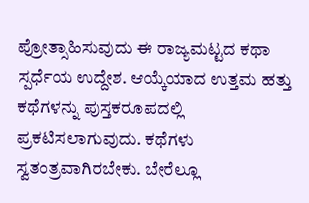ಪ್ರೋತ್ಸಾಹಿಸುವುದು ಈ ರಾಜ್ಯಮಟ್ಟದ ಕಥಾ ಸ್ಪರ್ಧೆಯ ಉದ್ದೇಶ. ಆಯ್ಕೆಯಾದ ಉತ್ತಮ ಹತ್ತು ಕಥೆಗಳನ್ನು ಪುಸ್ತಕರೂಪದಲ್ಲಿ ಪ್ರಕಟಿಸಲಾಗುವುದು. ಕಥೆಗಳು ಸ್ವತಂತ್ರವಾಗಿರಬೇಕು. ಬೇರೆಲ್ಲೂ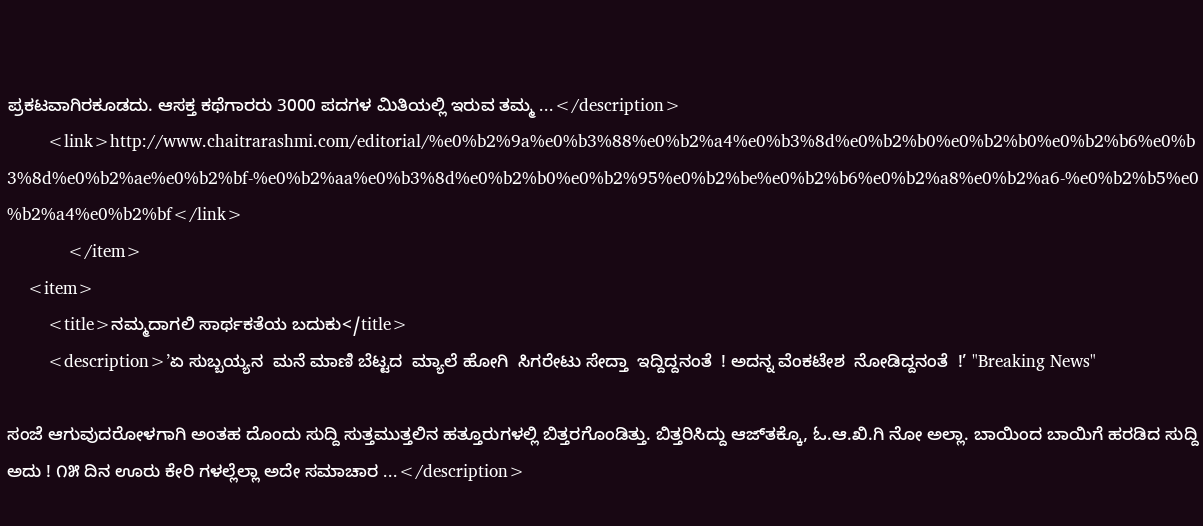ಪ್ರಕಟವಾಗಿರಕೂಡದು. ಆಸಕ್ತ ಕಥೆಗಾರರು 3000 ಪದಗಳ ಮಿತಿಯಲ್ಲಿ ಇರುವ ತಮ್ಮ ...</description>
        <link>http://www.chaitrarashmi.com/editorial/%e0%b2%9a%e0%b3%88%e0%b2%a4%e0%b3%8d%e0%b2%b0%e0%b2%b0%e0%b2%b6%e0%b3%8d%e0%b2%ae%e0%b2%bf-%e0%b2%aa%e0%b3%8d%e0%b2%b0%e0%b2%95%e0%b2%be%e0%b2%b6%e0%b2%a8%e0%b2%a6-%e0%b2%b5%e0%b2%a4%e0%b2%bf</link>
            </item>
    <item>
        <title>ನಮ್ಮದಾಗಲಿ ಸಾರ್ಥಕತೆಯ ಬದುಕು</title>
        <description>’ಏ ಸುಬ್ಬಯ್ಯನ  ಮನೆ ಮಾಣಿ ಬೆಟ್ಟದ  ಮ್ಯಾಲೆ ಹೋಗಿ  ಸಿಗರೇಟು ಸೇದ್ತಾ  ಇದ್ದಿದ್ದನಂತೆ  ! ಅದನ್ನ ವೆಂಕಟೇಶ  ನೋಡಿದ್ದನಂತೆ  !’ "Breaking News"

ಸಂಜೆ ಆಗುವುದರೋಳಗಾಗಿ ಅಂತಹ ದೊಂದು ಸುದ್ದಿ ಸುತ್ತಮುತ್ತಲಿನ ಹತ್ತೂರುಗಳಲ್ಲಿ ಬಿತ್ತರಗೊಂಡಿತ್ತು. ಬಿತ್ತರಿಸಿದ್ದು ಆಜ್‌ತಕ್ಕೊ, ಓ.ಆ.ಖಿ.ಗಿ ನೋ ಅಲ್ಲಾ. ಬಾಯಿಂದ ಬಾಯಿಗೆ ಹರಡಿದ ಸುದ್ದಿ ಅದು ! ೧೫ ದಿನ ಊರು ಕೇರಿ ಗಳಲ್ಲೆಲ್ಲಾ ಅದೇ ಸಮಾಚಾರ ...</description>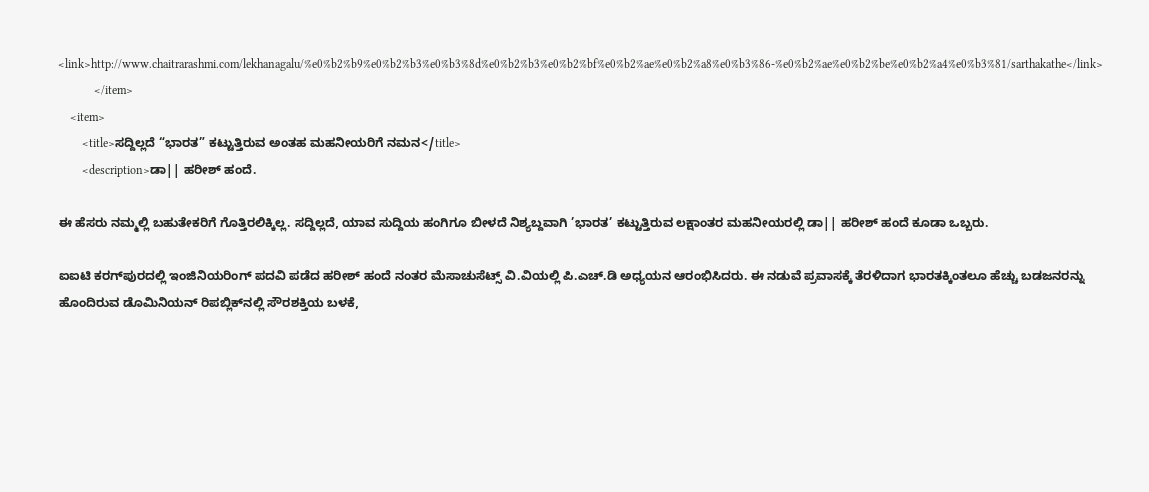<link>http://www.chaitrarashmi.com/lekhanagalu/%e0%b2%b9%e0%b2%b3%e0%b3%8d%e0%b2%b3%e0%b2%bf%e0%b2%ae%e0%b2%a8%e0%b3%86-%e0%b2%ae%e0%b2%be%e0%b2%a4%e0%b3%81/sarthakathe</link>
            </item>
    <item>
        <title>ಸದ್ದಿಲ್ಲದೆ “ಭಾರತ” ಕಟ್ಟುತ್ತಿರುವ ಅಂತಹ ಮಹನೀಯರಿಗೆ ನಮನ</title>
        <description>ಡಾ|| ಹರೀಶ್ ಹಂದೆ.

ಈ ಹೆಸರು ನಮ್ಮಲ್ಲಿ ಬಹುತೇಕರಿಗೆ ಗೊತ್ತಿರಲಿಕ್ಕಿಲ್ಲ. ಸದ್ದಿಲ್ಲದೆ, ಯಾವ ಸುದ್ದಿಯ ಹಂಗಿಗೂ ಬೀಳದೆ ನಿಶ್ಯಬ್ದವಾಗಿ ’ಭಾರತ’ ಕಟ್ಟುತ್ತಿರುವ ಲಕ್ಷಾಂತರ ಮಹನೀಯರಲ್ಲಿ ಡಾ|| ಹರೀಶ್ ಹಂದೆ ಕೂಡಾ ಒಬ್ಬರು.

ಐ‌ಐಟಿ ಕರಗ್‌ಪುರದಲ್ಲಿ ಇಂಜಿನಿಯರಿಂಗ್ ಪದವಿ ಪಡೆದ ಹರೀಶ್ ಹಂದೆ ನಂತರ ಮೆಸಾಚುಸೆಟ್ಸ್ ವಿ.ವಿಯಲ್ಲಿ ಪಿ.ಎಚ್.ಡಿ ಅಧ್ಯಯನ ಆರಂಭಿಸಿದರು. ಈ ನಡುವೆ ಪ್ರವಾಸಕ್ಕೆ ತೆರಳಿದಾಗ ಭಾರತಕ್ಕಿಂತಲೂ ಹೆಚ್ಚು ಬಡಜನರನ್ನು ಹೊಂದಿರುವ ಡೊಮಿನಿಯನ್ ರಿಪಬ್ಲಿಕ್‌ನಲ್ಲಿ ಸೌರಶಕ್ತಿಯ ಬಳಕೆ,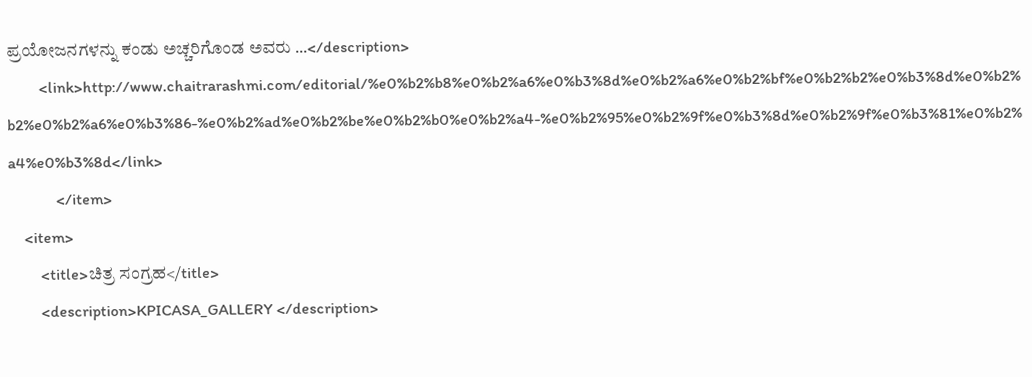ಪ್ರಯೋಜನಗಳನ್ನು ಕಂಡು ಅಚ್ಚರಿಗೊಂಡ ಅವರು ...</description>
        <link>http://www.chaitrarashmi.com/editorial/%e0%b2%b8%e0%b2%a6%e0%b3%8d%e0%b2%a6%e0%b2%bf%e0%b2%b2%e0%b3%8d%e0%b2%b2%e0%b2%a6%e0%b3%86-%e0%b2%ad%e0%b2%be%e0%b2%b0%e0%b2%a4-%e0%b2%95%e0%b2%9f%e0%b3%8d%e0%b2%9f%e0%b3%81%e0%b2%a4%e0%b3%8d</link>
            </item>
    <item>
        <title>ಚಿತ್ರ ಸಂಗ್ರಹ</title>
        <description>KPICASA_GALLERY </description>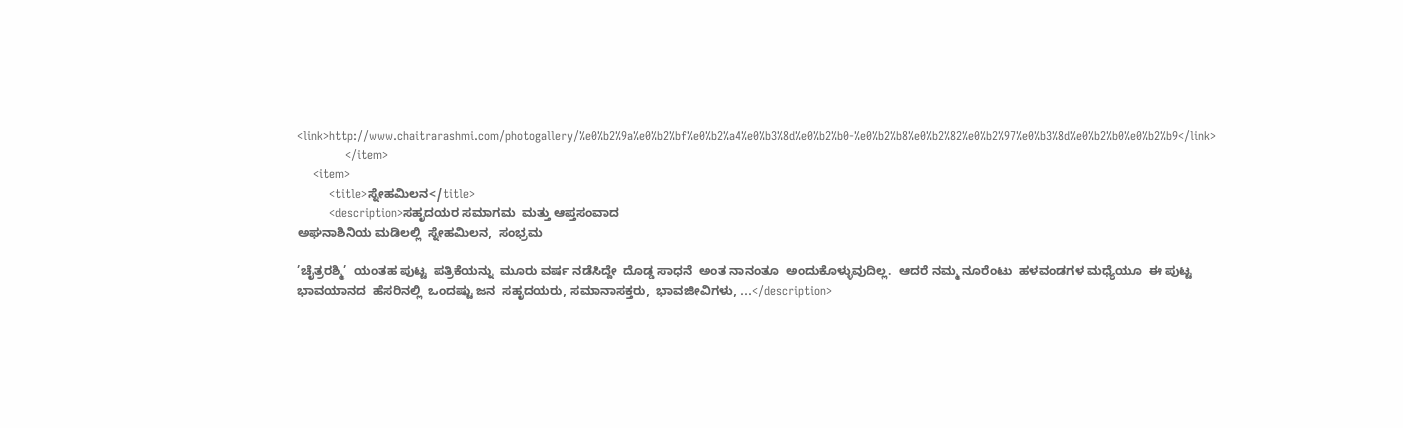<link>http://www.chaitrarashmi.com/photogallery/%e0%b2%9a%e0%b2%bf%e0%b2%a4%e0%b3%8d%e0%b2%b0-%e0%b2%b8%e0%b2%82%e0%b2%97%e0%b3%8d%e0%b2%b0%e0%b2%b9</link>
            </item>
    <item>
        <title>ಸ್ನೇಹಮಿಲನ</title>
        <description>ಸಹೃದಯರ ಸಮಾಗಮ  ಮತ್ತು ಆಪ್ತಸಂವಾದ
ಅಘನಾಶಿನಿಯ ಮಡಿಲಲ್ಲಿ  ಸ್ನೇಹಮಿಲನ,  ಸಂಭ್ರಮ

’ಚೈತ್ರರಶ್ಮಿ’  ಯಂತಹ ಪುಟ್ಟ  ಪತ್ರಿಕೆಯನ್ನು  ಮೂರು ವರ್ಷ ನಡೆಸಿದ್ದೇ  ದೊಡ್ಡ ಸಾಧನೆ  ಅಂತ ನಾನಂತೂ  ಅಂದುಕೊಳ್ಳುವುದಿಲ್ಲ.  ಆದರೆ ನಮ್ಮ ನೂರೆಂಟು  ಹಳವಂಡಗಳ ಮಧ್ಯೆಯೂ  ಈ ಪುಟ್ಟ ಭಾವಯಾನದ  ಹೆಸರಿನಲ್ಲಿ  ಒಂದಷ್ಟು ಜನ  ಸಹೃದಯರು, ಸಮಾನಾಸಕ್ತರು,  ಭಾವಜೀವಿಗಳು, ...</description>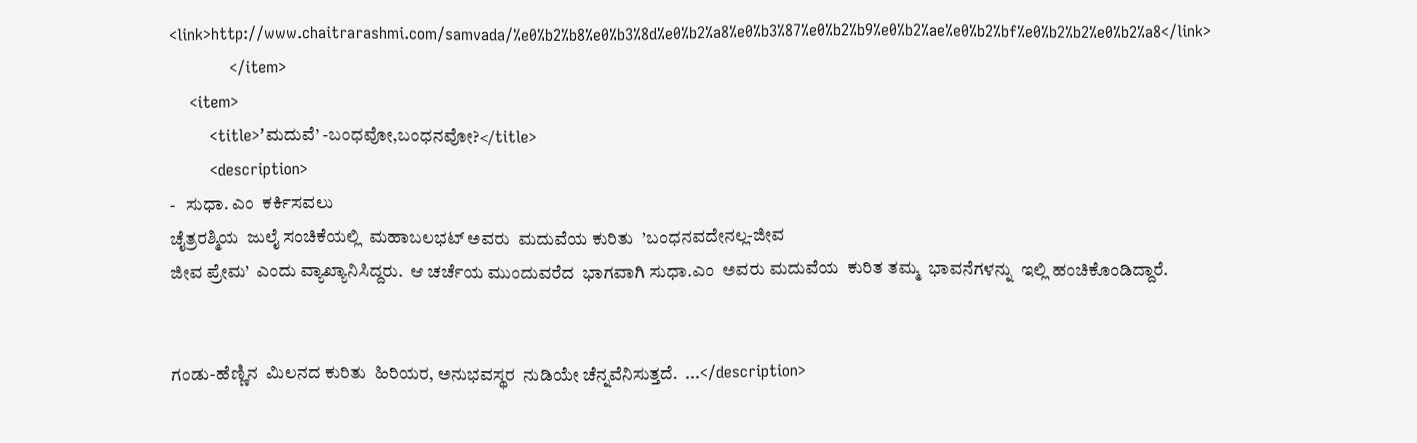<link>http://www.chaitrarashmi.com/samvada/%e0%b2%b8%e0%b3%8d%e0%b2%a8%e0%b3%87%e0%b2%b9%e0%b2%ae%e0%b2%bf%e0%b2%b2%e0%b2%a8</link>
            </item>
    <item>
        <title>’ಮದುವೆ’ -ಬಂಧವೋ,ಬಂಧನವೋ?</title>
        <description>
-   ಸುಧಾ. ಎಂ  ಕರ್ಕಿಸವಲು
ಚೈತ್ರರಶ್ಮಿಯ  ಜುಲೈ ಸಂಚಿಕೆಯಲ್ಲಿ  ಮಹಾಬಲಭಟ್ ಅವರು  ಮದುವೆಯ ಕುರಿತು  ’ಬಂಧನವದೇನಲ್ಲ-ಜೀವ
ಜೀವ ಪ್ರೇಮ’  ಎಂದು ವ್ಯಾಖ್ಯಾನಿಸಿದ್ದರು.  ಆ ಚರ್ಚೆಯ ಮುಂದುವರೆದ  ಭಾಗವಾಗಿ ಸುಧಾ.ಎಂ  ಅವರು ಮದುವೆಯ  ಕುರಿತ ತಮ್ಮ  ಭಾವನೆಗಳನ್ನು  ಇಲ್ಲಿ ಹಂಚಿಕೊಂಡಿದ್ದಾರೆ.


ಗಂಡು-ಹೆಣ್ಣಿನ  ಮಿಲನದ ಕುರಿತು  ಹಿರಿಯರ, ಅನುಭವಸ್ಥರ  ನುಡಿಯೇ ಚೆನ್ನವೆನಿಸುತ್ತದೆ.  ...</description>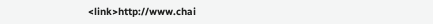<link>http://www.chai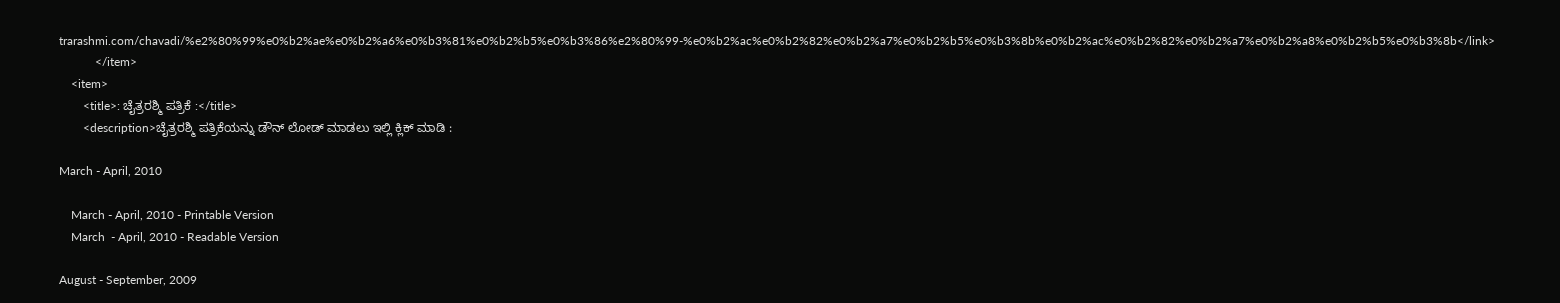trarashmi.com/chavadi/%e2%80%99%e0%b2%ae%e0%b2%a6%e0%b3%81%e0%b2%b5%e0%b3%86%e2%80%99-%e0%b2%ac%e0%b2%82%e0%b2%a7%e0%b2%b5%e0%b3%8b%e0%b2%ac%e0%b2%82%e0%b2%a7%e0%b2%a8%e0%b2%b5%e0%b3%8b</link>
            </item>
    <item>
        <title>: ಚೈತ್ರರಶ್ಮಿ ಪತ್ರಿಕೆ :</title>
        <description>ಚೈತ್ರರಶ್ಮಿ ಪತ್ರಿಕೆಯನ್ನು ಡೌನ್ ಲೋಡ್ ಮಾಡಲು ಇಲ್ಲಿ ಕ್ಲಿಕ್ ಮಾಡಿ :

March - April, 2010

    March - April, 2010 - Printable Version
    March  - April, 2010 - Readable Version

August - September, 2009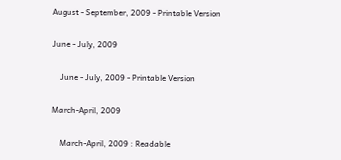August - September, 2009 - Printable Version

June - July, 2009

    June - July, 2009 - Printable Version

March-April, 2009

    March-April, 2009 : Readable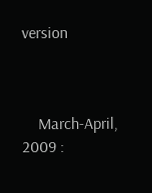version



    March-April, 2009 :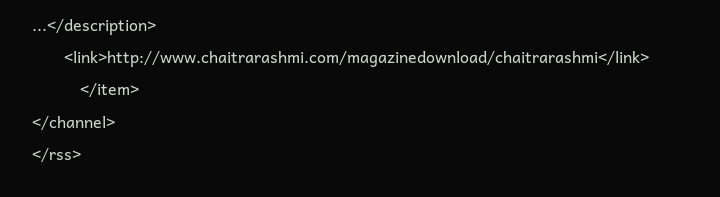...</description>
        <link>http://www.chaitrarashmi.com/magazinedownload/chaitrarashmi</link>
            </item>
</channel>
</rss>